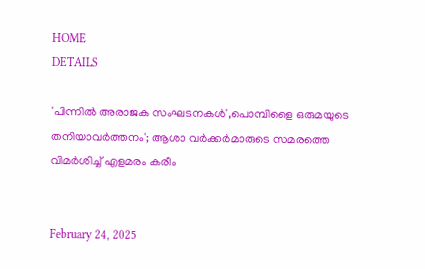HOME
DETAILS

'പിന്നില്‍ അരാജക സംഘടനകള്‍',പൊമ്പിളൈ ഒരുമയുടെ തനിയാവര്‍ത്തനം'; ആശാ വര്‍ക്കര്‍മാരുടെ സമരത്തെ വിമര്‍ശിച്ച് എളമരം കരീം


February 24, 2025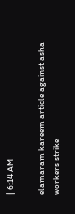| 6:14 AM

elamaram kareem article against asha workers strike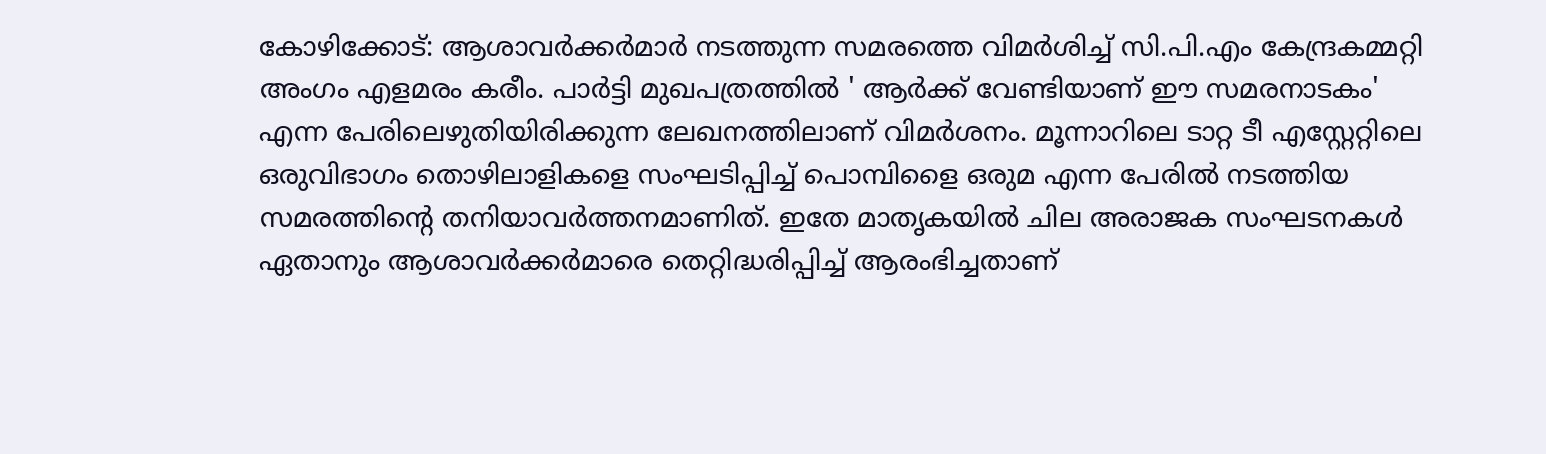കോഴിക്കോട്: ആശാവര്‍ക്കര്‍മാര്‍ നടത്തുന്ന സമരത്തെ വിമര്‍ശിച്ച് സി.പി.എം കേന്ദ്രകമ്മറ്റി അംഗം എളമരം കരീം. പാര്‍ട്ടി മുഖപത്രത്തില്‍ ' ആര്‍ക്ക് വേണ്ടിയാണ് ഈ സമരനാടകം' എന്ന പേരിലെഴുതിയിരിക്കുന്ന ലേഖനത്തിലാണ് വിമര്‍ശനം. മൂന്നാറിലെ ടാറ്റ ടീ എസ്റ്റേറ്റിലെ ഒരുവിഭാഗം തൊഴിലാളികളെ സംഘടിപ്പിച്ച് പൊമ്പിളൈ ഒരുമ എന്ന പേരില്‍ നടത്തിയ സമരത്തിന്റെ തനിയാവര്‍ത്തനമാണിത്. ഇതേ മാതൃകയില്‍ ചില അരാജക സംഘടനകള്‍ ഏതാനും ആശാവര്‍ക്കര്‍മാരെ തെറ്റിദ്ധരിപ്പിച്ച് ആരംഭിച്ചതാണ്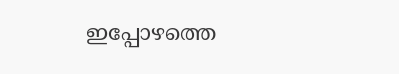ഇപ്പോഴത്തെ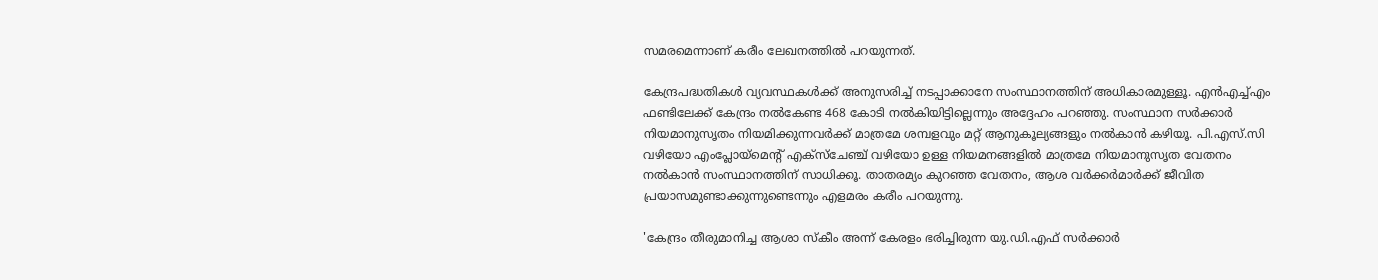സമരമെന്നാണ് കരീം ലേഖനത്തില്‍ പറയുന്നത്.

കേന്ദ്രപദ്ധതികള്‍ വ്യവസ്ഥകള്‍ക്ക് അനുസരിച്ച് നടപ്പാക്കാനേ സംസ്ഥാനത്തിന് അധികാരമുള്ളൂ. എന്‍എച്ച്എം ഫണ്ടിലേക്ക് കേന്ദ്രം നല്‍കേണ്ട 468 കോടി നല്‍കിയിട്ടില്ലെന്നും അദ്ദേഹം പറഞ്ഞു. സംസ്ഥാന സര്‍ക്കാര്‍ നിയമാനുസൃതം നിയമിക്കുന്നവര്‍ക്ക് മാത്രമേ ശമ്പളവും മറ്റ് ആനുകൂല്യങ്ങളും നല്‍കാന്‍ കഴിയൂ. പി.എസ്.സി വഴിയോ എംപ്ലോയ്മെന്റ് എക്സ്ചേഞ്ച് വഴിയോ ഉള്ള നിയമനങ്ങളില്‍ മാത്രമേ നിയമാനുസൃത വേതനം നല്‍കാന്‍ സംസ്ഥാനത്തിന് സാധിക്കൂ. താതരമ്യം കുറഞ്ഞ വേതനം, ആശ വര്‍ക്കര്‍മാര്‍ക്ക് ജീവിത പ്രയാസമുണ്ടാക്കുന്നുണ്ടെന്നും എളമരം കരീം പറയുന്നു.

'കേന്ദ്രം തീരുമാനിച്ച ആശാ സ്‌കീം അന്ന് കേരളം ഭരിച്ചിരുന്ന യു.ഡി.എഫ് സര്‍ക്കാര്‍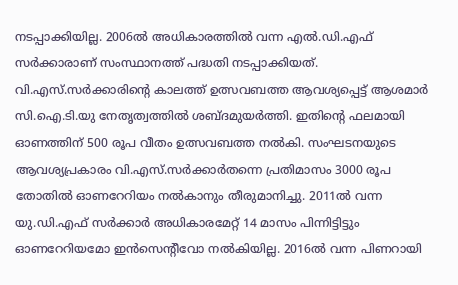നടപ്പാക്കിയില്ല. 2006ല്‍ അധികാരത്തില്‍ വന്ന എല്‍.ഡി.എഫ് സര്‍ക്കാരാണ് സംസ്ഥാനത്ത് പദ്ധതി നടപ്പാക്കിയത്. വി.എസ്.സര്‍ക്കാരിന്റെ കാലത്ത് ഉത്സവബത്ത ആവശ്യപ്പെട്ട് ആശമാര്‍ സി.ഐ.ടി.യു നേതൃത്വത്തില്‍ ശബ്ദമുയര്‍ത്തി. ഇതിന്റെ ഫലമായി ഓണത്തിന് 500 രൂപ വീതം ഉത്സവബത്ത നല്‍കി. സംഘടനയുടെ ആവശ്യപ്രകാരം വി.എസ്.സര്‍ക്കാര്‍തന്നെ പ്രതിമാസം 3000 രൂപ തോതില്‍ ഓണറേറിയം നല്‍കാനും തീരുമാനിച്ചു. 2011ല്‍ വന്ന യു.ഡി.എഫ് സര്‍ക്കാര്‍ അധികാരമേറ്റ് 14 മാസം പിന്നിട്ടിട്ടും ഓണറേറിയമോ ഇന്‍സെന്റീവോ നല്‍കിയില്ല. 2016ല്‍ വന്ന പിണറായി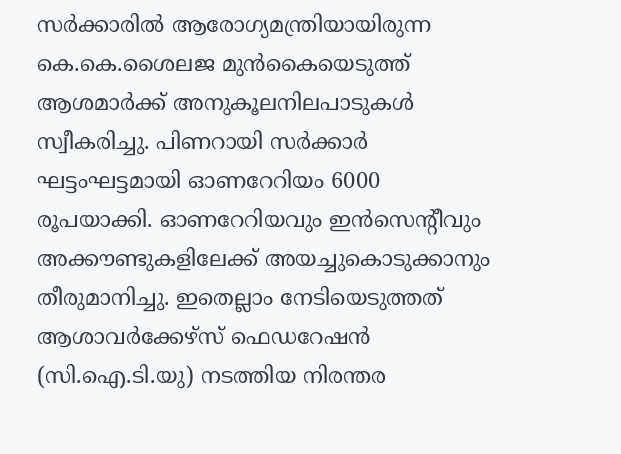സര്‍ക്കാരില്‍ ആരോഗ്യമന്ത്രിയായിരുന്ന കെ.കെ.ശൈലജ മുന്‍കൈയെടുത്ത് ആശമാര്‍ക്ക് അനുകൂലനിലപാടുകള്‍ സ്വീകരിച്ചു. പിണറായി സര്‍ക്കാര്‍ ഘട്ടംഘട്ടമായി ഓണറേറിയം 6000 രൂപയാക്കി. ഓണറേറിയവും ഇന്‍സെന്റീവും അക്കൗണ്ടുകളിലേക്ക് അയച്ചുകൊടുക്കാനും തീരുമാനിച്ചു. ഇതെല്ലാം നേടിയെടുത്തത് ആശാവര്‍ക്കേഴ്‌സ് ഫെഡറേഷന്‍ (സി.ഐ.ടി.യു) നടത്തിയ നിരന്തര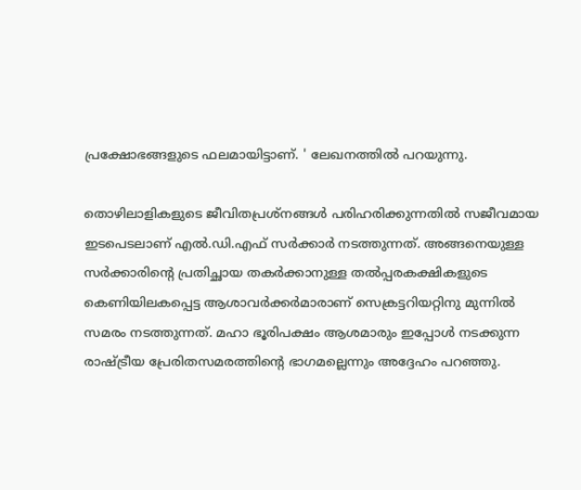പ്രക്ഷോഭങ്ങളുടെ ഫലമായിട്ടാണ്. ' ലേഖനത്തില്‍ പറയുന്നു.

തൊഴിലാളികളുടെ ജീവിതപ്രശ്‌നങ്ങള്‍ പരിഹരിക്കുന്നതില്‍ സജീവമായ ഇടപെടലാണ് എല്‍.ഡി.എഫ് സര്‍ക്കാര്‍ നടത്തുന്നത്. അങ്ങനെയുള്ള സര്‍ക്കാരിന്റെ പ്രതിച്ഛായ തകര്‍ക്കാനുള്ള തല്‍പ്പരകക്ഷികളുടെ കെണിയിലകപ്പെട്ട ആശാവര്‍ക്കര്‍മാരാണ് സെക്രട്ടറിയറ്റിനു മുന്നില്‍ സമരം നടത്തുന്നത്. മഹാ ഭൂരിപക്ഷം ആശമാരും ഇപ്പോള്‍ നടക്കുന്ന രാഷ്ട്രീയ പ്രേരിതസമരത്തിന്റെ ഭാഗമല്ലെന്നും അദ്ദേഹം പറഞ്ഞു.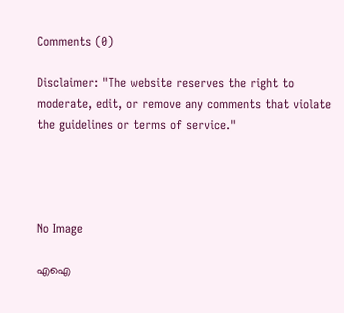Comments (0)

Disclaimer: "The website reserves the right to moderate, edit, or remove any comments that violate the guidelines or terms of service."




No Image

എഐ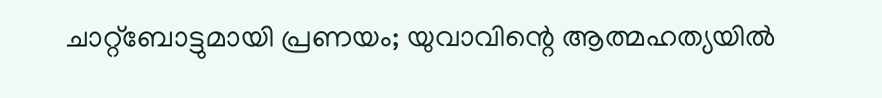ചാറ്റ്‌ബോട്ടുമായി പ്രണയം; യുവാവിന്റെ ആത്മഹത്യയിൽ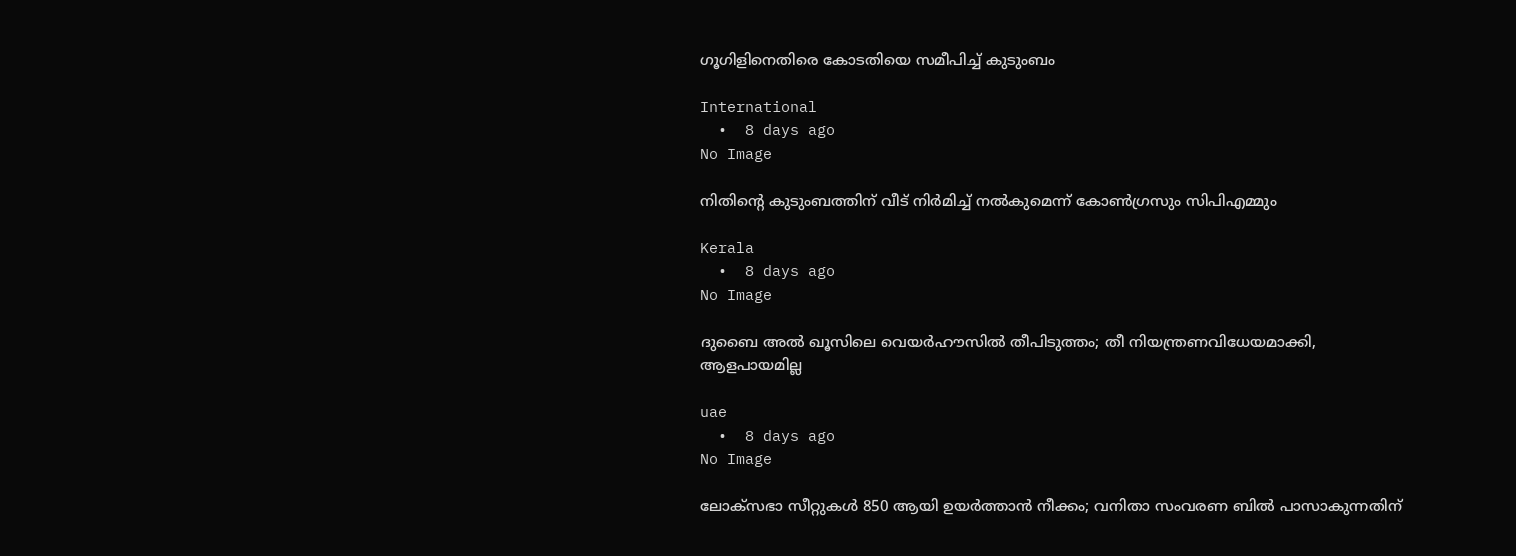ഗൂഗിളിനെതിരെ കോടതിയെ സമീപിച്ച് കുടുംബം

International
  •  8 days ago
No Image

നിതിന്റെ കുടുംബത്തിന് വീട് നിര്‍മിച്ച് നല്‍കുമെന്ന് കോണ്‍ഗ്രസും സിപിഎമ്മും

Kerala
  •  8 days ago
No Image

ദുബൈ അൽ ഖൂസിലെ വെയർഹൗസിൽ തീപിടുത്തം; തീ നിയന്ത്രണവിധേയമാക്കി, ആളപായമില്ല

uae
  •  8 days ago
No Image

ലോക്‌സഭാ സീറ്റുകൾ 850 ആയി ഉയർത്താൻ നീക്കം; വനിതാ സംവരണ ബിൽ പാസാകുന്നതിന്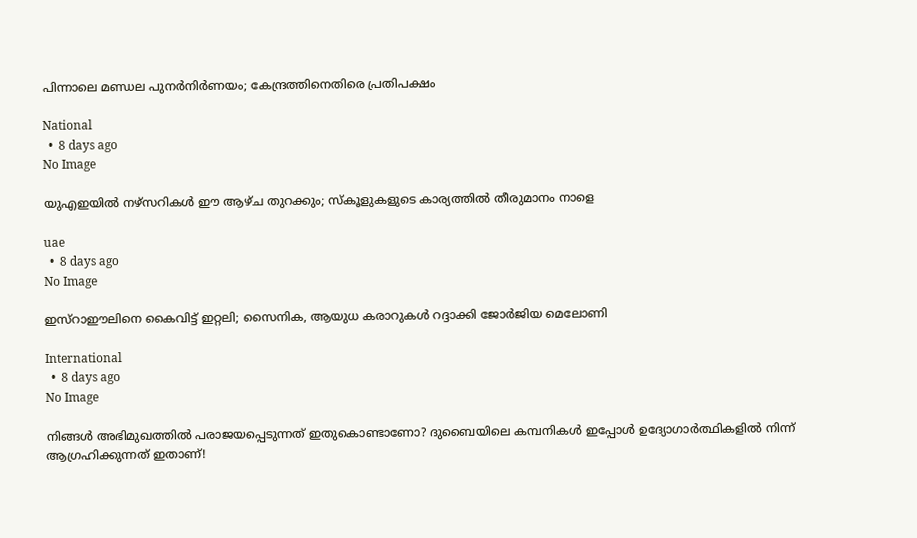പിന്നാലെ മണ്ഡല പുനർനിർണയം; കേന്ദ്രത്തിനെതിരെ പ്രതിപക്ഷം

National
  •  8 days ago
No Image

യുഎഇയിൽ നഴ്‌സറികൾ ഈ ആഴ്ച തുറക്കും; സ്‌കൂളുകളുടെ കാര്യത്തിൽ തീരുമാനം നാളെ

uae
  •  8 days ago
No Image

ഇസ്റാഈലിനെ കൈവിട്ട് ഇറ്റലി; സൈനിക, ആയുധ കരാറുകൾ റദ്ദാക്കി ജോർജിയ മെലോണി

International
  •  8 days ago
No Image

നിങ്ങൾ അഭിമുഖത്തിൽ പരാജയപ്പെടുന്നത് ഇതുകൊണ്ടാണോ? ദുബൈയിലെ കമ്പനികൾ ഇപ്പോൾ ഉദ്യോഗാർത്ഥികളിൽ നിന്ന് ആഗ്രഹിക്കുന്നത് ഇതാണ്!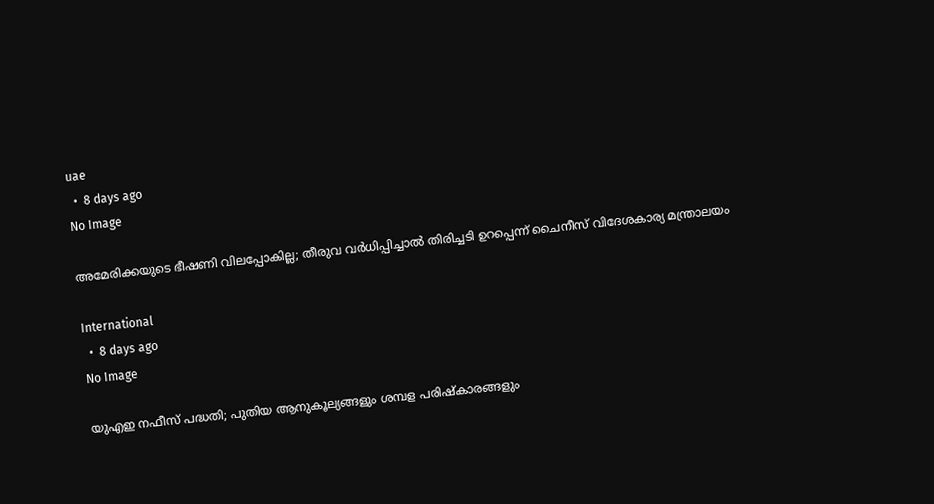uae
  •  8 days ago
No Image

അമേരിക്കയുടെ ഭീഷണി വിലപ്പോകില്ല; തീരുവ വർധിപ്പിച്ചാൽ തിരിച്ചടി ഉറപ്പെന്ന് ചൈനീസ് വിദേശകാര്യ മന്ത്രാലയം

International
  •  8 days ago
No Image

യുഎഇ നഫീസ് പദ്ധതി; പുതിയ ആനുകൂല്യങ്ങളും ശമ്പള പരിഷ്കാരങ്ങളും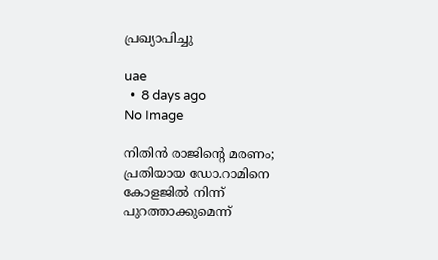പ്രഖ്യാപിച്ചു

uae
  •  8 days ago
No Image

നിതിന്‍ രാജിന്റെ മരണം; പ്രതിയായ ഡോ.റാമിനെ കോളജില്‍ നിന്ന് പുറത്താക്കുമെന്ന്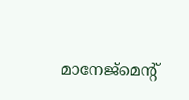മാനേജ്‌മെന്റ്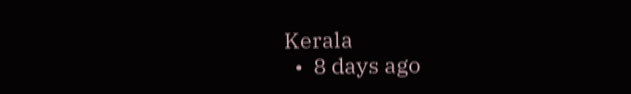Kerala
  •  8 days ago